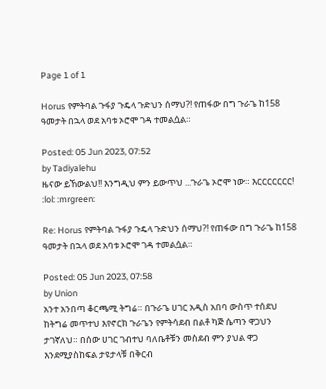Page 1 of 1

Horus የምትባል ጉፋያ ጉዴላ ጉድህን ሰማህ?! የጠፋው በግ ጉራጌ ከ158 ዓመታት በኋላ ወደ አባቱ ኦሮሞ ገዳ ተመልሷል።

Posted: 05 Jun 2023, 07:52
by Tadiyalehu
ዜናው ይኸውልህ!! እንግዲህ ምን ይውጥህ ...ጉራጌ ኦሮሞ ነው። እርርርርርርር! :lol: :mrgreen:

Re: Horus የምትባል ጉፋያ ጉዴላ ጉድህን ሰማህ?! የጠፋው በግ ጉራጌ ከ158 ዓመታት በኋላ ወደ አባቱ ኦሮሞ ገዳ ተመልሷል።

Posted: 05 Jun 2023, 07:58
by Union
አንተ አንበጣ ቆርጫሚ ትግሬ። በጉራጌ ሀገር አዲስ አበባ ውስጥ ተሰደህ ከትግሬ መጥተህ እየኖርክ ጉራጌን የምትሳደብ በልቶ ካጅ ሴጣን ዋጋህን ታገኛለህ። በሰው ሀገር ገብተህ ባለቤቶቹን መስደብ ምን ያህል ዋጋ እንደሚያስከፍል ታዩታላቹ በቅርብ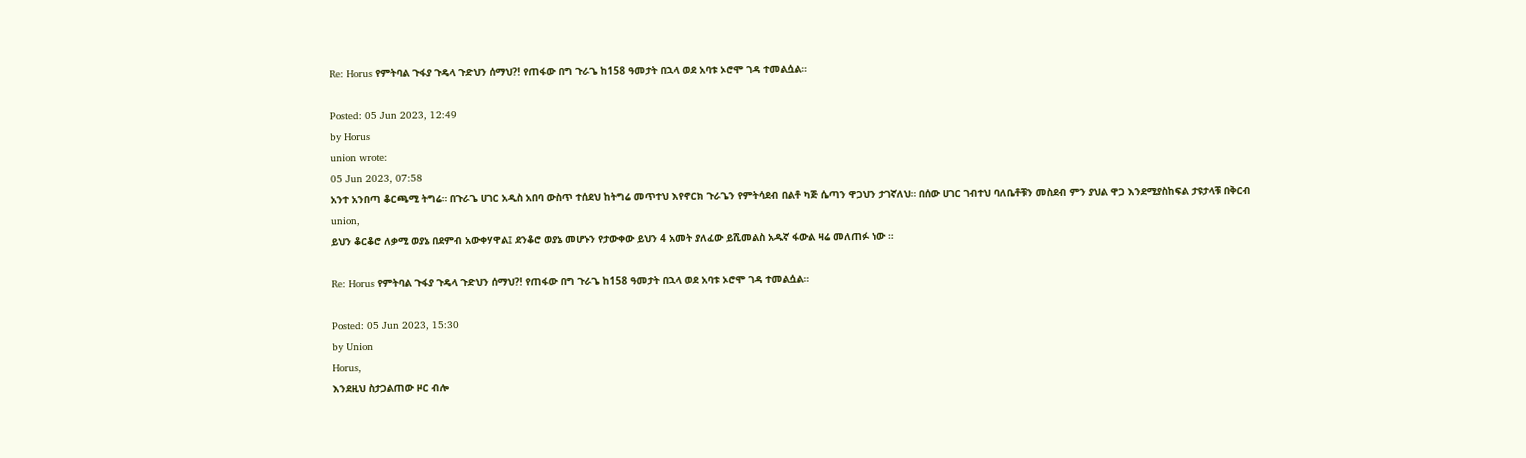Re: Horus የምትባል ጉፋያ ጉዴላ ጉድህን ሰማህ?! የጠፋው በግ ጉራጌ ከ158 ዓመታት በኋላ ወደ አባቱ ኦሮሞ ገዳ ተመልሷል።

Posted: 05 Jun 2023, 12:49
by Horus
union wrote:
05 Jun 2023, 07:58
አንተ አንበጣ ቆርጫሚ ትግሬ። በጉራጌ ሀገር አዲስ አበባ ውስጥ ተሰደህ ከትግሬ መጥተህ እየኖርክ ጉራጌን የምትሳደብ በልቶ ካጅ ሴጣን ዋጋህን ታገኛለህ። በሰው ሀገር ገብተህ ባለቤቶቹን መስደብ ምን ያህል ዋጋ እንደሚያስከፍል ታዩታላቹ በቅርብ
union,
ይህን ቆርቆሮ ለቃሚ ወያኔ በደምብ አውቀሃዋል፤ ደንቆሮ ወያኔ መሆኑን የታውቀው ይህን 4 አመት ያለፈው ይሺመልስ አዱኛ ፋውል ዛሬ መለጠፉ ነው ።

Re: Horus የምትባል ጉፋያ ጉዴላ ጉድህን ሰማህ?! የጠፋው በግ ጉራጌ ከ158 ዓመታት በኋላ ወደ አባቱ ኦሮሞ ገዳ ተመልሷል።

Posted: 05 Jun 2023, 15:30
by Union
Horus,
እንደዚህ ስታጋልጠው ዞር ብሎ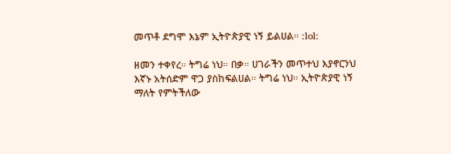መጥቶ ደግሞ እኔም ኢትዮጵያዊ ነኝ ይልሀል። :lol:

ዘመን ተቀየረ። ትግሬ ነህ። በቃ። ሀገራችን መጥተህ እያኖርንህ እኛኑ አትሰድም ዋጋ ያስከፍልሀል። ትግሬ ነህ። ኢትዮጵያዊ ነኝ ማለት የምትችለው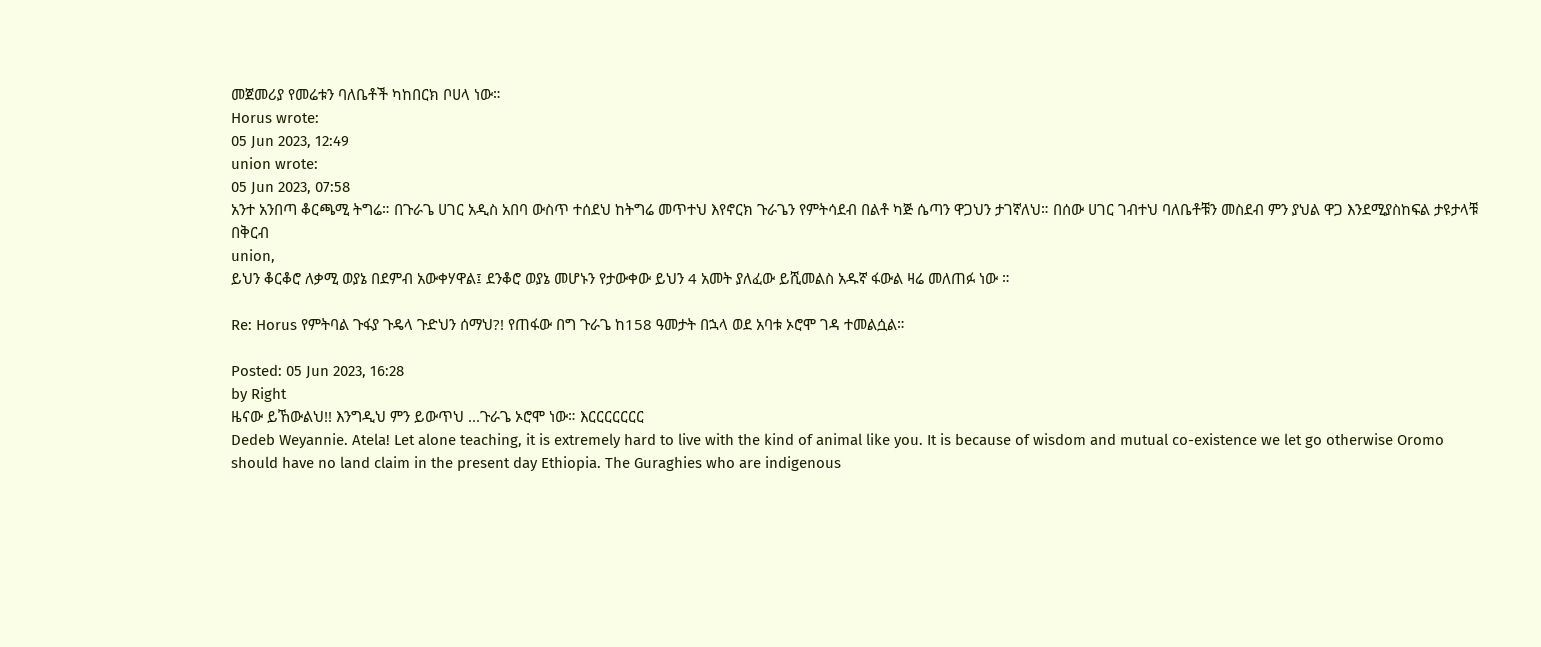መጀመሪያ የመሬቱን ባለቤቶች ካከበርክ ቦሀላ ነው።
Horus wrote:
05 Jun 2023, 12:49
union wrote:
05 Jun 2023, 07:58
አንተ አንበጣ ቆርጫሚ ትግሬ። በጉራጌ ሀገር አዲስ አበባ ውስጥ ተሰደህ ከትግሬ መጥተህ እየኖርክ ጉራጌን የምትሳደብ በልቶ ካጅ ሴጣን ዋጋህን ታገኛለህ። በሰው ሀገር ገብተህ ባለቤቶቹን መስደብ ምን ያህል ዋጋ እንደሚያስከፍል ታዩታላቹ በቅርብ
union,
ይህን ቆርቆሮ ለቃሚ ወያኔ በደምብ አውቀሃዋል፤ ደንቆሮ ወያኔ መሆኑን የታውቀው ይህን 4 አመት ያለፈው ይሺመልስ አዱኛ ፋውል ዛሬ መለጠፉ ነው ።

Re: Horus የምትባል ጉፋያ ጉዴላ ጉድህን ሰማህ?! የጠፋው በግ ጉራጌ ከ158 ዓመታት በኋላ ወደ አባቱ ኦሮሞ ገዳ ተመልሷል።

Posted: 05 Jun 2023, 16:28
by Right
ዜናው ይኸውልህ!! እንግዲህ ምን ይውጥህ ...ጉራጌ ኦሮሞ ነው። እርርርርርርር
Dedeb Weyannie. Atela! Let alone teaching, it is extremely hard to live with the kind of animal like you. It is because of wisdom and mutual co-existence we let go otherwise Oromo should have no land claim in the present day Ethiopia. The Guraghies who are indigenous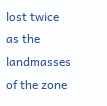lost twice as the landmasses of the zone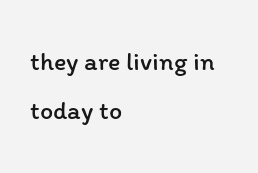they are living in today to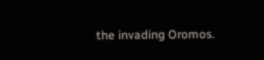the invading Oromos.